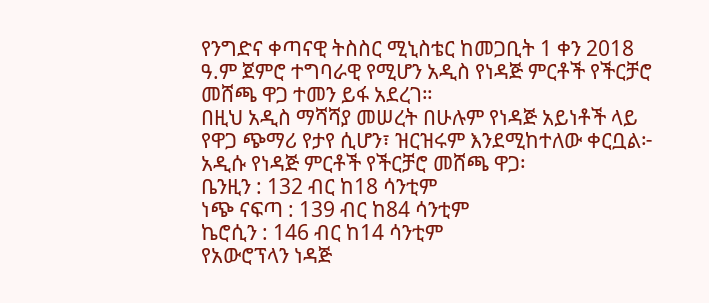የንግድና ቀጣናዊ ትስስር ሚኒስቴር ከመጋቢት 1 ቀን 2018 ዓ.ም ጀምሮ ተግባራዊ የሚሆን አዲስ የነዳጅ ምርቶች የችርቻሮ መሸጫ ዋጋ ተመን ይፋ አደረገ።
በዚህ አዲስ ማሻሻያ መሠረት በሁሉም የነዳጅ አይነቶች ላይ የዋጋ ጭማሪ የታየ ሲሆን፣ ዝርዝሩም እንደሚከተለው ቀርቧል፦
አዲሱ የነዳጅ ምርቶች የችርቻሮ መሸጫ ዋጋ፡
ቤንዚን : 132 ብር ከ18 ሳንቲም
ነጭ ናፍጣ : 139 ብር ከ84 ሳንቲም
ኬሮሲን : 146 ብር ከ14 ሳንቲም
የአውሮፕላን ነዳጅ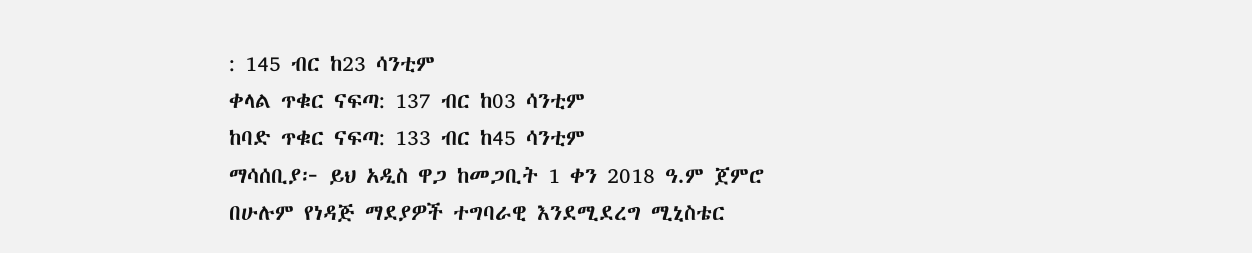: 145 ብር ከ23 ሳንቲም
ቀላል ጥቁር ናፍጣ: 137 ብር ከ03 ሳንቲም
ከባድ ጥቁር ናፍጣ: 133 ብር ከ45 ሳንቲም
ማሳሰቢያ፦ ይህ አዲስ ዋጋ ከመጋቢት 1 ቀን 2018 ዓ.ም ጀምሮ በሁሉም የነዳጅ ማደያዎች ተግባራዊ እንደሚደረግ ሚኒስቴር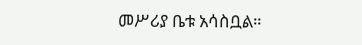መሥሪያ ቤቱ አሳስቧል።